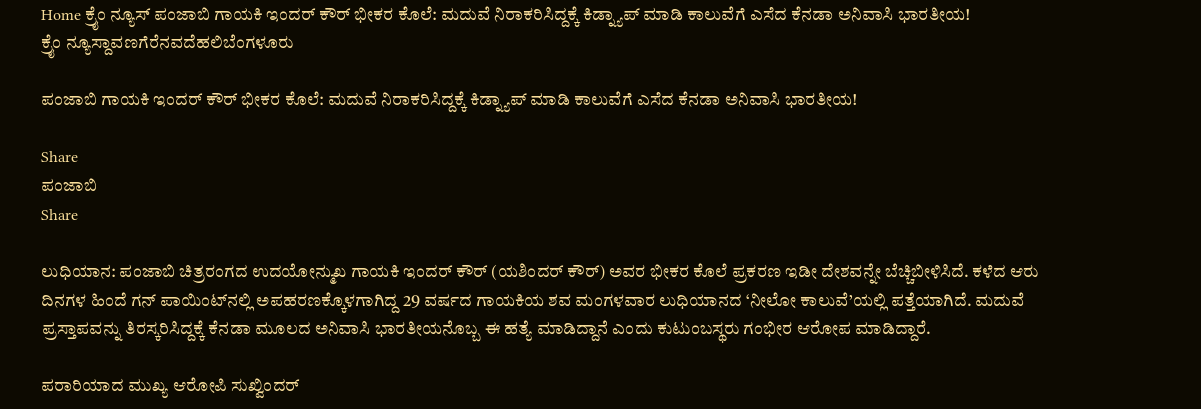Home ಕ್ರೈಂ ನ್ಯೂಸ್ ಪಂಜಾಬಿ ಗಾಯಕಿ ಇಂದರ್ ಕೌರ್ ಭೀಕರ ಕೊಲೆ: ಮದುವೆ ನಿರಾಕರಿಸಿದ್ದಕ್ಕೆ ಕಿಡ್ನ್ಯಾಪ್ ಮಾಡಿ ಕಾಲುವೆಗೆ ಎಸೆದ ಕೆನಡಾ ಅನಿವಾಸಿ ಭಾರತೀಯ!
ಕ್ರೈಂ ನ್ಯೂಸ್ದಾವಣಗೆರೆನವದೆಹಲಿಬೆಂಗಳೂರು

ಪಂಜಾಬಿ ಗಾಯಕಿ ಇಂದರ್ ಕೌರ್ ಭೀಕರ ಕೊಲೆ: ಮದುವೆ ನಿರಾಕರಿಸಿದ್ದಕ್ಕೆ ಕಿಡ್ನ್ಯಾಪ್ ಮಾಡಿ ಕಾಲುವೆಗೆ ಎಸೆದ ಕೆನಡಾ ಅನಿವಾಸಿ ಭಾರತೀಯ!

Share
ಪಂಜಾಬಿ
Share

ಲುಧಿಯಾನ: ಪಂಜಾಬಿ ಚಿತ್ರರಂಗದ ಉದಯೋನ್ಮುಖ ಗಾಯಕಿ ಇಂದರ್ ಕೌರ್ (ಯಶಿಂದರ್ ಕೌರ್) ಅವರ ಭೀಕರ ಕೊಲೆ ಪ್ರಕರಣ ಇಡೀ ದೇಶವನ್ನೇ ಬೆಚ್ಚಿಬೀಳಿಸಿದೆ. ಕಳೆದ ಆರು ದಿನಗಳ ಹಿಂದೆ ಗನ್ ಪಾಯಿಂಟ್‌ನಲ್ಲಿ ಅಪಹರಣಕ್ಕೊಳಗಾಗಿದ್ದ 29 ವರ್ಷದ ಗಾಯಕಿಯ ಶವ ಮಂಗಳವಾರ ಲುಧಿಯಾನದ ‘ನೀಲೋ ಕಾಲುವೆ’ಯಲ್ಲಿ ಪತ್ತೆಯಾಗಿದೆ. ಮದುವೆ ಪ್ರಸ್ತಾಪವನ್ನು ತಿರಸ್ಕರಿಸಿದ್ದಕ್ಕೆ ಕೆನಡಾ ಮೂಲದ ಅನಿವಾಸಿ ಭಾರತೀಯನೊಬ್ಬ ಈ ಹತ್ಯೆ ಮಾಡಿದ್ದಾನೆ ಎಂದು ಕುಟುಂಬಸ್ಥರು ಗಂಭೀರ ಆರೋಪ ಮಾಡಿದ್ದಾರೆ.

ಪರಾರಿಯಾದ ಮುಖ್ಯ ಆರೋಪಿ ಸುಖ್ವಿಂದರ್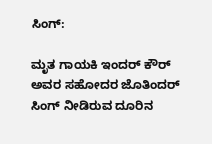ಸಿಂಗ್:

ಮೃತ ಗಾಯಕಿ ಇಂದರ್ ಕೌರ್ ಅವರ ಸಹೋದರ ಜೊತಿಂದರ್ ಸಿಂಗ್ ನೀಡಿರುವ ದೂರಿನ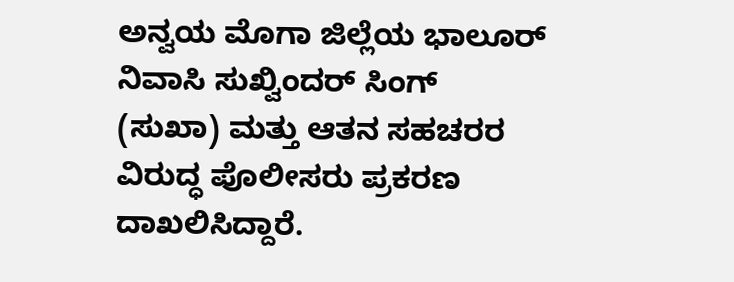ಅನ್ವಯ ಮೊಗಾ ಜಿಲ್ಲೆಯ ಭಾಲೂರ್ ನಿವಾಸಿ ಸುಖ್ವಿಂದರ್ ಸಿಂಗ್ (ಸುಖಾ) ಮತ್ತು ಆತನ ಸಹಚರರ ವಿರುದ್ಧ ಪೊಲೀಸರು ಪ್ರಕರಣ ದಾಖಲಿಸಿದ್ದಾರೆ.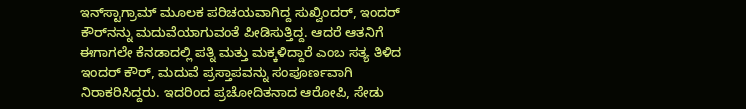ಇನ್‌ಸ್ಟಾಗ್ರಾಮ್ ಮೂಲಕ ಪರಿಚಯವಾಗಿದ್ದ ಸುಖ್ವಿಂದರ್, ಇಂದರ್ ಕೌರ್‌ನನ್ನು ಮದುವೆಯಾಗುವಂತೆ ಪೀಡಿಸುತ್ತಿದ್ದ. ಆದರೆ ಆತನಿಗೆ ಈಗಾಗಲೇ ಕೆನಡಾದಲ್ಲಿ ಪತ್ನಿ ಮತ್ತು ಮಕ್ಕಳಿದ್ದಾರೆ ಎಂಬ ಸತ್ಯ ತಿಳಿದ ಇಂದರ್ ಕೌರ್, ಮದುವೆ ಪ್ರಸ್ತಾಪವನ್ನು ಸಂಪೂರ್ಣವಾಗಿ ನಿರಾಕರಿಸಿದ್ದರು. ಇದರಿಂದ ಪ್ರಚೋದಿತನಾದ ಆರೋಪಿ, ಸೇಡು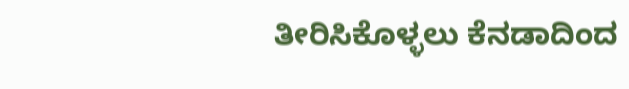ತೀರಿಸಿಕೊಳ್ಳಲು ಕೆನಡಾದಿಂದ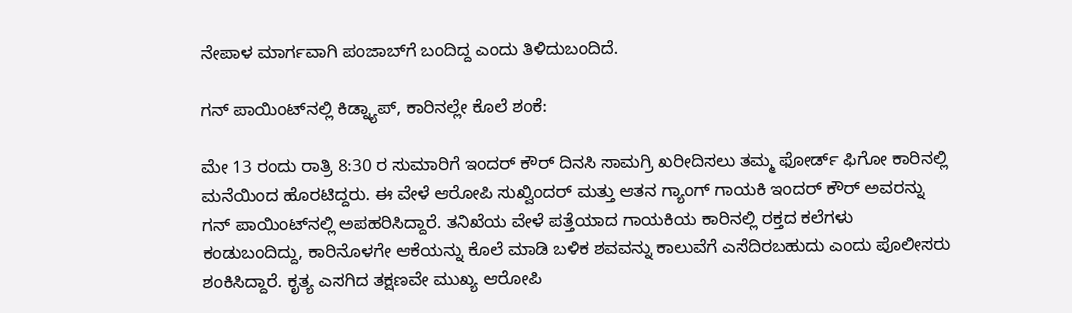ನೇಪಾಳ ಮಾರ್ಗವಾಗಿ ಪಂಜಾಬ್‌ಗೆ ಬಂದಿದ್ದ ಎಂದು ತಿಳಿದುಬಂದಿದೆ.

ಗನ್ ಪಾಯಿಂಟ್‌ನಲ್ಲಿ ಕಿಡ್ನ್ಯಾಪ್, ಕಾರಿನಲ್ಲೇ ಕೊಲೆ ಶಂಕೆ:

ಮೇ 13 ರಂದು ರಾತ್ರಿ 8:30 ರ ಸುಮಾರಿಗೆ ಇಂದರ್ ಕೌರ್ ದಿನಸಿ ಸಾಮಗ್ರಿ ಖರೀದಿಸಲು ತಮ್ಮ ಫೋರ್ಡ್ ಫಿಗೋ ಕಾರಿನಲ್ಲಿ ಮನೆಯಿಂದ ಹೊರಟಿದ್ದರು. ಈ ವೇಳೆ ಆರೋಪಿ ಸುಖ್ವಿಂದರ್ ಮತ್ತು ಆತನ ಗ್ಯಾಂಗ್ ಗಾಯಕಿ ಇಂದರ್ ಕೌರ್ ಅವರನ್ನು ಗನ್ ಪಾಯಿಂಟ್‌ನಲ್ಲಿ ಅಪಹರಿಸಿದ್ದಾರೆ. ತನಿಖೆಯ ವೇಳೆ ಪತ್ತೆಯಾದ ಗಾಯಕಿಯ ಕಾರಿನಲ್ಲಿ ರಕ್ತದ ಕಲೆಗಳು ಕಂಡುಬಂದಿದ್ದು, ಕಾರಿನೊಳಗೇ ಆಕೆಯನ್ನು ಕೊಲೆ ಮಾಡಿ ಬಳಿಕ ಶವವನ್ನು ಕಾಲುವೆಗೆ ಎಸೆದಿರಬಹುದು ಎಂದು ಪೊಲೀಸರು ಶಂಕಿಸಿದ್ದಾರೆ. ಕೃತ್ಯ ಎಸಗಿದ ತಕ್ಷಣವೇ ಮುಖ್ಯ ಆರೋಪಿ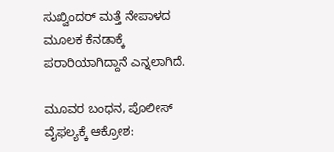ಸುಖ್ವಿಂದರ್ ಮತ್ತೆ ನೇಪಾಳದ ಮೂಲಕ ಕೆನಡಾಕ್ಕೆ ಪರಾರಿಯಾಗಿದ್ದಾನೆ ಎನ್ನಲಾಗಿದೆ.

ಮೂವರ ಬಂಧನ, ಪೊಲೀಸ್ ವೈಫಲ್ಯಕ್ಕೆ ಆಕ್ರೋಶ: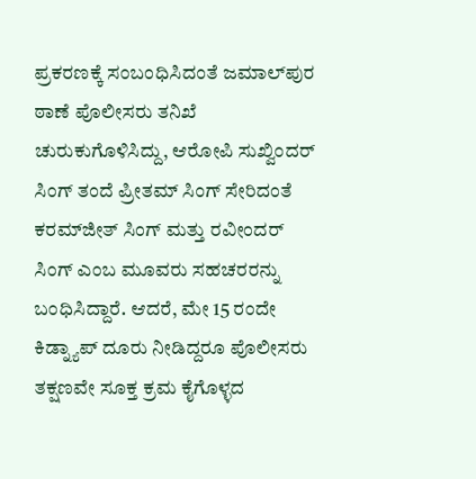ಪ್ರಕರಣಕ್ಕೆ ಸಂಬಂಧಿಸಿದಂತೆ ಜಮಾಲ್‌ಪುರ ಠಾಣೆ ಪೊಲೀಸರು ತನಿಖೆ ಚುರುಕುಗೊಳಿಸಿದ್ದು, ಆರೋಪಿ ಸುಖ್ವಿಂದರ್ ಸಿಂಗ್ ತಂದೆ ಪ್ರೀತಮ್ ಸಿಂಗ್ ಸೇರಿದಂತೆ ಕರಮ್‌ಜೀತ್ ಸಿಂಗ್ ಮತ್ತು ರವೀಂದರ್ ಸಿಂಗ್ ಎಂಬ ಮೂವರು ಸಹಚರರನ್ನು ಬಂಧಿಸಿದ್ದಾರೆ. ಆದರೆ, ಮೇ 15 ರಂದೇ ಕಿಡ್ನ್ಯಾಪ್ ದೂರು ನೀಡಿದ್ದರೂ ಪೊಲೀಸರು ತಕ್ಷಣವೇ ಸೂಕ್ತ ಕ್ರಮ ಕೈಗೊಳ್ಳದ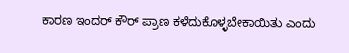ಕಾರಣ ಇಂದರ್ ಕೌರ್ ಪ್ರಾಣ ಕಳೆದುಕೊಳ್ಳಬೇಕಾಯಿತು ಎಂದು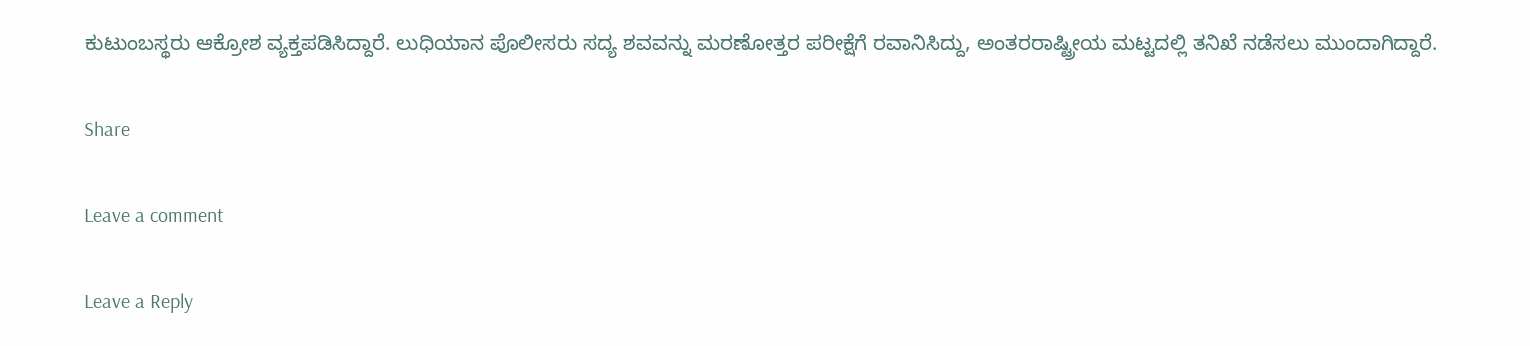ಕುಟುಂಬಸ್ಥರು ಆಕ್ರೋಶ ವ್ಯಕ್ತಪಡಿಸಿದ್ದಾರೆ. ಲುಧಿಯಾನ ಪೊಲೀಸರು ಸದ್ಯ ಶವವನ್ನು ಮರಣೋತ್ತರ ಪರೀಕ್ಷೆಗೆ ರವಾನಿಸಿದ್ದು, ಅಂತರರಾಷ್ಟ್ರೀಯ ಮಟ್ಟದಲ್ಲಿ ತನಿಖೆ ನಡೆಸಲು ಮುಂದಾಗಿದ್ದಾರೆ.

Share

Leave a comment

Leave a Reply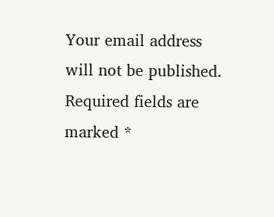Your email address will not be published. Required fields are marked *